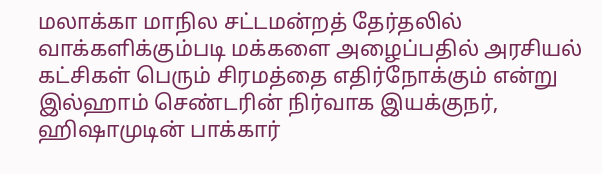மலாக்கா மாநில சட்டமன்றத் தேர்தலில் வாக்களிக்கும்படி மக்களை அழைப்பதில் அரசியல் கட்சிகள் பெரும் சிரமத்தை எதிர்நோக்கும் என்று இல்ஹாம் செண்டரின் நிர்வாக இயக்குநர், ஹிஷாமுடின் பாக்கார்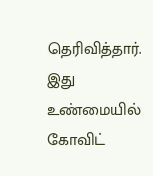தெரிவித்தார். இது உண்மையில் கோவிட்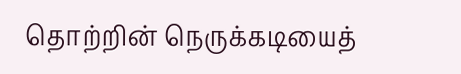தொற்றின் நெருக்கடியைத்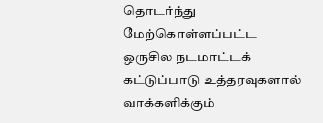தொடர்ந்து மேற்கொள்ளப்பட்ட ஒருசில நடமாட்டக் கட்டுப்பாடு உத்தரவுகளால் வாக்களிக்கும்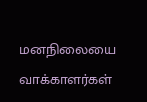மனநிலையை வாக்காளர்கள்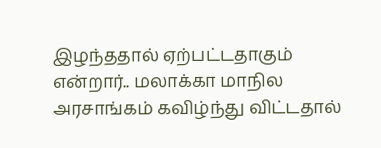இழந்ததால் ஏற்பட்டதாகும் என்றார்.. மலாக்கா மாநில அரசாங்கம் கவிழ்ந்து விட்டதால்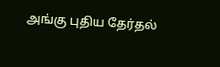அங்கு புதிய தேர்தல்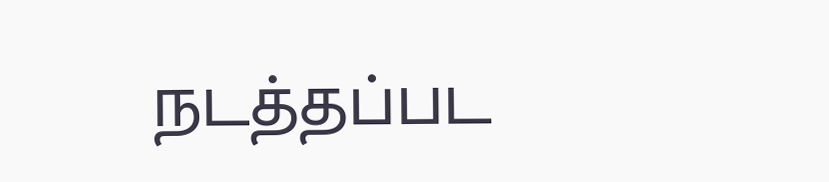நடத்தப்பட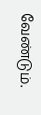வேண்டும்.